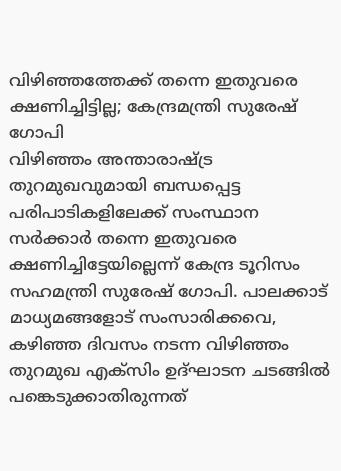വിഴിഞ്ഞത്തേക്ക് തന്നെ ഇതുവരെ ക്ഷണിച്ചിട്ടില്ല; കേന്ദ്രമന്ത്രി സുരേഷ് ഗോപി
വിഴിഞ്ഞം അന്താരാഷ്ട്ര തുറമുഖവുമായി ബന്ധപ്പെട്ട പരിപാടികളിലേക്ക് സംസ്ഥാന സർക്കാർ തന്നെ ഇതുവരെ ക്ഷണിച്ചിട്ടേയില്ലെന്ന് കേന്ദ്ര ടൂറിസം സഹമന്ത്രി സുരേഷ് ഗോപി. പാലക്കാട് മാധ്യമങ്ങളോട് സംസാരിക്കവെ, കഴിഞ്ഞ ദിവസം നടന്ന വിഴിഞ്ഞം തുറമുഖ എക്സിം ഉദ്ഘാടന ചടങ്ങിൽ പങ്കെടുക്കാതിരുന്നത്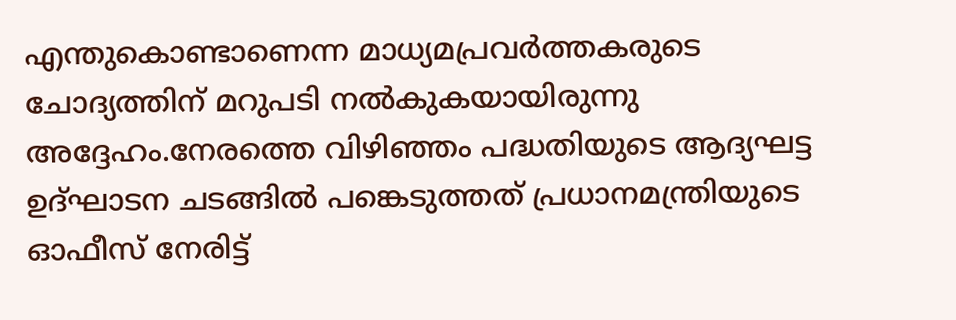എന്തുകൊണ്ടാണെന്ന മാധ്യമപ്രവർത്തകരുടെ ചോദ്യത്തിന് മറുപടി നൽകുകയായിരുന്നു അദ്ദേഹം.നേരത്തെ വിഴിഞ്ഞം പദ്ധതിയുടെ ആദ്യഘട്ട ഉദ്ഘാടന ചടങ്ങിൽ പങ്കെടുത്തത് പ്രധാനമന്ത്രിയുടെ ഓഫീസ് നേരിട്ട്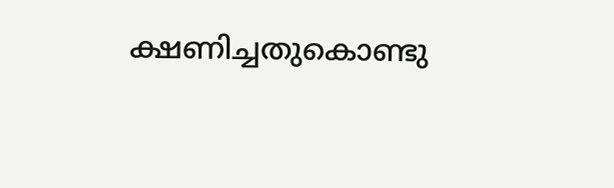ക്ഷണിച്ചതുകൊണ്ടു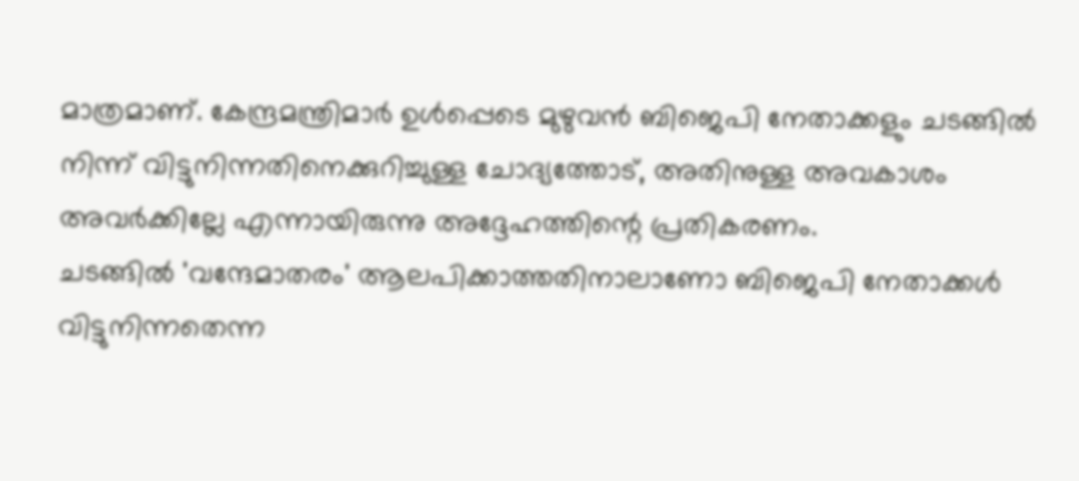മാത്രമാണ്. കേന്ദ്രമന്ത്രിമാർ ഉൾപ്പെടെ മുഴുവൻ ബിജെപി നേതാക്കളും ചടങ്ങിൽ നിന്ന് വിട്ടുനിന്നതിനെക്കുറിച്ചുള്ള ചോദ്യത്തോട്, അതിനുള്ള അവകാശം അവർക്കില്ലേ എന്നായിരുന്നു അദ്ദേഹത്തിന്റെ പ്രതികരണം.
ചടങ്ങിൽ 'വന്ദേമാതരം' ആലപിക്കാത്തതിനാലാണോ ബിജെപി നേതാക്കൾ വിട്ടുനിന്നതെന്ന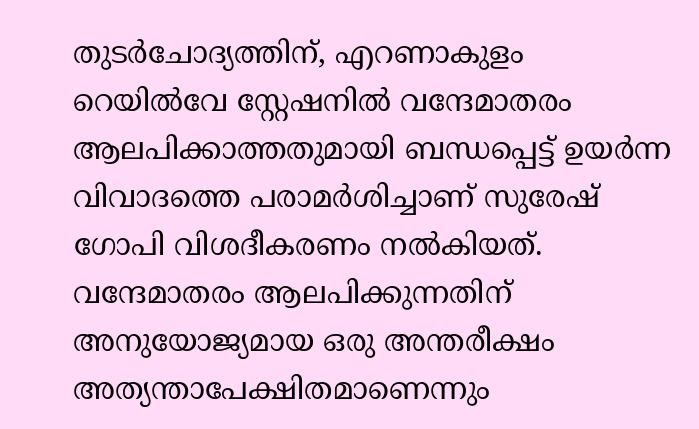തുടർചോദ്യത്തിന്, എറണാകുളം റെയിൽവേ സ്റ്റേഷനിൽ വന്ദേമാതരം ആലപിക്കാത്തതുമായി ബന്ധപ്പെട്ട് ഉയർന്ന വിവാദത്തെ പരാമർശിച്ചാണ് സുരേഷ് ഗോപി വിശദീകരണം നൽകിയത്. വന്ദേമാതരം ആലപിക്കുന്നതിന് അനുയോജ്യമായ ഒരു അന്തരീക്ഷം അത്യന്താപേക്ഷിതമാണെന്നും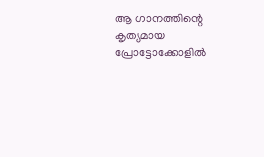ആ ഗാനത്തിന്റെ കൃത്യമായ പ്രോട്ടോക്കോളിൽ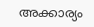അക്കാര്യം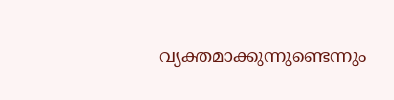വ്യക്തമാക്കുന്നുണ്ടെന്നും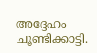അദ്ദേഹം ചൂണ്ടിക്കാട്ടി.